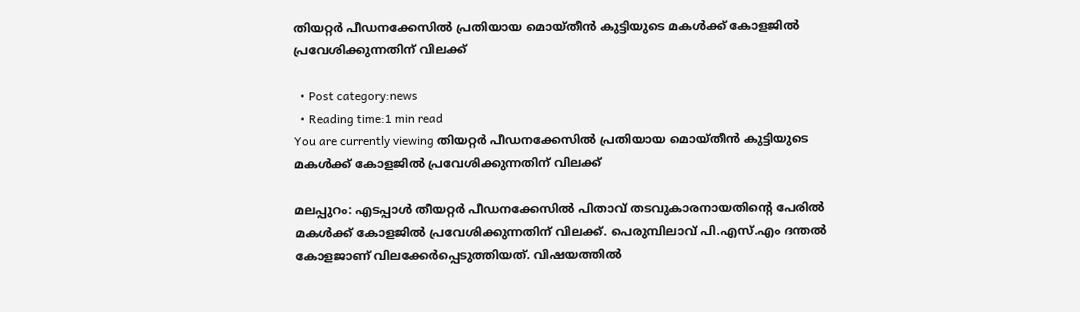തിയറ്റര്‍ പീഡനക്കേസില്‍ പ്രതിയായ മൊയ്തീന്‍ കുട്ടിയുടെ മകള്‍ക്ക് കോളജില്‍ പ്രവേശിക്കുന്നതിന് വിലക്ക്

  • Post category:news
  • Reading time:1 min read
You are currently viewing തിയറ്റര്‍ പീഡനക്കേസില്‍ പ്രതിയായ മൊയ്തീന്‍ കുട്ടിയുടെ മകള്‍ക്ക് കോളജില്‍ പ്രവേശിക്കുന്നതിന് വിലക്ക്

മലപ്പുറം: എടപ്പാള്‍ തീയറ്റര്‍ പീഡനക്കേസില്‍ പിതാവ് തടവുകാരനായതിന്റെ പേരില്‍ മകള്‍ക്ക് കോളജില്‍ പ്രവേശിക്കുന്നതിന് വിലക്ക്. പെരുമ്പിലാവ് പി.എസ്.എം ദന്തല്‍ കോളജാണ് വിലക്കേര്‍പ്പെടുത്തിയത്. വിഷയത്തില്‍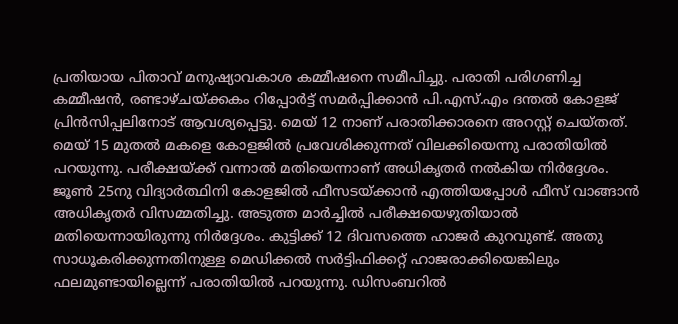പ്രതിയായ പിതാവ് മനുഷ്യാവകാശ കമ്മീഷനെ സമീപിച്ചു. പരാതി പരിഗണിച്ച കമ്മീഷന്‍, രണ്ടാഴ്ചയ്ക്കകം റിപ്പോര്‍ട്ട് സമര്‍പ്പിക്കാന്‍ പി.എസ്.എം ദന്തല്‍ കോളജ് പ്രിന്‍സിപ്പലിനോട് ആവശ്യപ്പെട്ടു. മെയ് 12 നാണ് പരാതിക്കാരനെ അറസ്റ്റ് ചെയ്തത്. മെയ് 15 മുതല്‍ മകളെ കോളജില്‍ പ്രവേശിക്കുന്നത് വിലക്കിയെന്നു പരാതിയില്‍ പറയുന്നു. പരീക്ഷയ്ക്ക് വന്നാല്‍ മതിയെന്നാണ് അധികൃതര്‍ നല്‍കിയ നിര്‍ദ്ദേശം. ജൂണ്‍ 25നു വിദ്യാര്‍ത്ഥിനി കോളജില്‍ ഫീസടയ്ക്കാന്‍ എത്തിയപ്പോള്‍ ഫീസ് വാങ്ങാന്‍ അധികൃതര്‍ വിസമ്മതിച്ചു. അടുത്ത മാര്‍ച്ചില്‍ പരീക്ഷയെഴുതിയാല്‍ മതിയെന്നായിരുന്നു നിര്‍ദ്ദേശം. കുട്ടിക്ക് 12 ദിവസത്തെ ഹാജര്‍ കുറവുണ്ട്. അതു സാധൂകരിക്കുന്നതിനുള്ള മെഡിക്കല്‍ സര്‍ട്ടിഫിക്കറ്റ് ഹാജരാക്കിയെങ്കിലും ഫലമുണ്ടായില്ലെന്ന് പരാതിയില്‍ പറയുന്നു. ഡിസംബറില്‍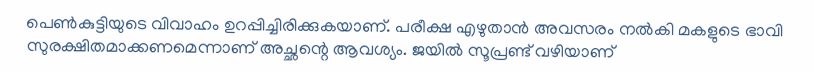പെണ്‍കുട്ടിയുടെ വിവാഹം ഉറപ്പിച്ചിരിക്കുകയാണ്. പരീക്ഷ എഴുതാന്‍ അവസരം നല്‍കി മകളുടെ ഭാവി സുരക്ഷിതമാക്കണമെന്നാണ് അച്ഛന്റെ ആവശ്യം. ജയില്‍ സൂപ്രണ്ട് വഴിയാണ്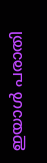ഇയാള്‍ പരാതി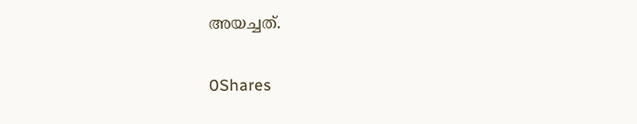അയച്ചത്.

0Shares